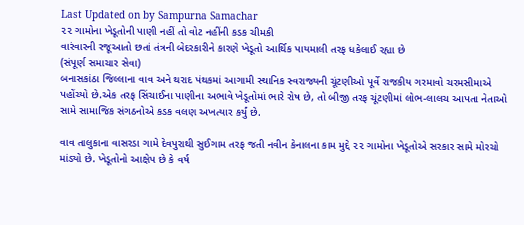Last Updated on by Sampurna Samachar
૨૨ ગામોના ખેડૂતોની પાણી નહીં તો વોટ નહીંની કડક ચીમકી
વારંવારની રજૂઆતો છતાં તંત્રની બેદરકારીને કારણે ખેડૂતો આર્થિક પાયમાલી તરફ ધકેલાઈ રહ્યા છે
(સંપૂર્ણ સમાચાર સેવા)
બનાસકાંઠા જિલ્લાના વાવ અને થરાદ પંથકમાં આગામી સ્થાનિક સ્વરાજ્યની ચૂંટણીઓ પૂર્વે રાજકીય ગરમાવો ચરમસીમાએ પહોંચ્યો છે.એક તરફ સિંચાઈના પાણીના અભાવે ખેડૂતોમાં ભારે રોષ છે, તો બીજી તરફ ચૂંટણીમાં લોભ-લાલચ આપતા નેતાઓ સામે સામાજિક સંગઠનોએ કડક વલણ અખત્યાર કર્યું છે.

વાવ તાલુકાના વાસરડા ગામે દેવપુરાથી સુઈગામ તરફ જતી નવીન કેનાલના કામ મુદ્દે ૨૨ ગામોના ખેડૂતોએ સરકાર સામે મોરચો માંડ્યો છે. ખેડૂતોનો આક્ષેપ છે કે વર્ષ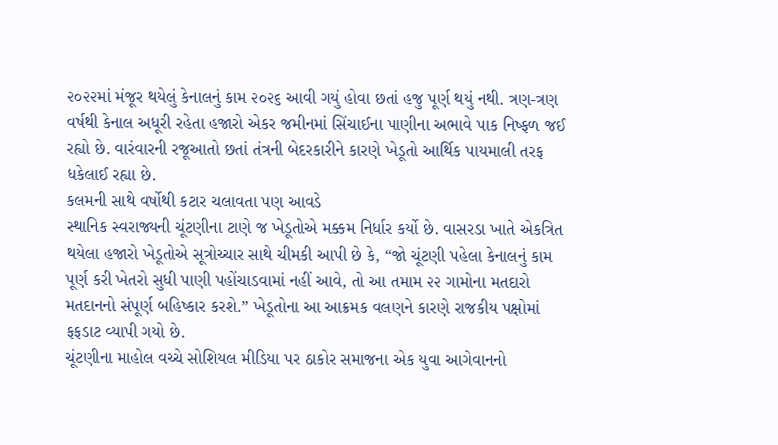૨૦૨૨માં મંજૂર થયેલું કેનાલનું કામ ૨૦૨૬ આવી ગયું હોવા છતાં હજુ પૂર્ણ થયું નથી. ત્રણ-ત્રણ વર્ષથી કેનાલ અધૂરી રહેતા હજારો એકર જમીનમાં સિંચાઈના પાણીના અભાવે પાક નિષ્ફળ જઈ રહ્યો છે. વારંવારની રજૂઆતો છતાં તંત્રની બેદરકારીને કારણે ખેડૂતો આર્થિક પાયમાલી તરફ ધકેલાઈ રહ્યા છે.
કલમની સાથે વર્ષોથી કટાર ચલાવતા પણ આવડે
સ્થાનિક સ્વરાજ્યની ચૂંટણીના ટાણે જ ખેડૂતોએ મક્કમ નિર્ધાર કર્યો છે. વાસરડા ખાતે એકત્રિત થયેલા હજારો ખેડૂતોએ સૂત્રોચ્ચાર સાથે ચીમકી આપી છે કે, “જો ચૂંટણી પહેલા કેનાલનું કામ પૂર્ણ કરી ખેતરો સુધી પાણી પહોંચાડવામાં નહીં આવે, તો આ તમામ ૨૨ ગામોના મતદારો મતદાનનો સંપૂર્ણ બહિષ્કાર કરશે.” ખેડૂતોના આ આક્રમક વલણને કારણે રાજકીય પક્ષોમાં ફફડાટ વ્યાપી ગયો છે.
ચૂંટણીના માહોલ વચ્ચે સોશિયલ મીડિયા પર ઠાકોર સમાજના એક યુવા આગેવાનનો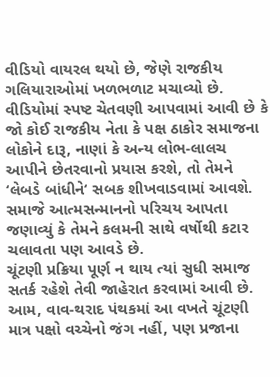વીડિયો વાયરલ થયો છે, જેણે રાજકીય ગલિયારાઓમાં ખળભળાટ મચાવ્યો છે. વીડિયોમાં સ્પષ્ટ ચેતવણી આપવામાં આવી છે કે જો કોઈ રાજકીય નેતા કે પક્ષ ઠાકોર સમાજના લોકોને દારૂ, નાણાં કે અન્ય લોભ-લાલચ આપીને છેતરવાનો પ્રયાસ કરશે, તો તેમને ‘લેબડે બાંધીને‘ સબક શીખવાડવામાં આવશે. સમાજે આત્મસન્માનનો પરિચય આપતા જણાવ્યું કે તેમને કલમની સાથે વર્ષોથી કટાર ચલાવતા પણ આવડે છે.
ચૂંટણી પ્રક્રિયા પૂર્ણ ન થાય ત્યાં સુધી સમાજ સતર્ક રહેશે તેવી જાહેરાત કરવામાં આવી છે. આમ, વાવ-થરાદ પંથકમાં આ વખતે ચૂંટણી માત્ર પક્ષો વચ્ચેનો જંગ નહીં, પણ પ્રજાના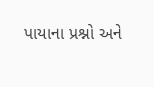પાયાના પ્રશ્નો અને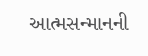આત્મસન્માનની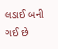લડાઈ બની ગઈ છે